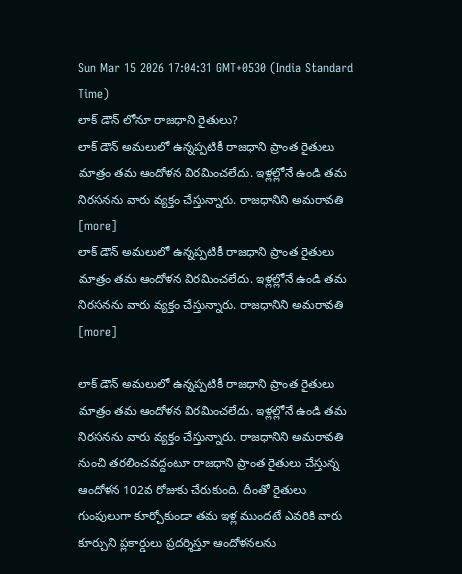Sun Mar 15 2026 17:04:31 GMT+0530 (India Standard Time)
లాక్ డౌన్ లోనూ రాజధాని రైతులు?
లాక్ డౌన్ అమలులో ఉన్నప్పటికీ రాజధాని ప్రాంత రైతులు మాత్రం తమ ఆందోళన విరమించలేదు. ఇళ్లల్లోనే ఉండి తమ నిరసనను వారు వ్యక్తం చేస్తున్నారు. రాజధానిని అమరావతి [more]
లాక్ డౌన్ అమలులో ఉన్నప్పటికీ రాజధాని ప్రాంత రైతులు మాత్రం తమ ఆందోళన విరమించలేదు. ఇళ్లల్లోనే ఉండి తమ నిరసనను వారు వ్యక్తం చేస్తున్నారు. రాజధానిని అమరావతి [more]

లాక్ డౌన్ అమలులో ఉన్నప్పటికీ రాజధాని ప్రాంత రైతులు మాత్రం తమ ఆందోళన విరమించలేదు. ఇళ్లల్లోనే ఉండి తమ నిరసనను వారు వ్యక్తం చేస్తున్నారు. రాజధానిని అమరావతి నుంచి తరలించవద్దంటూ రాజధాని ప్రాంత రైతులు చేస్తున్న ఆందోళన 102వ రోజుకు చేరుకుంది. దీంతో రైతులు గుంపులుగా కూర్చోకుండా తమ ఇళ్ల ముందటే ఎవరికి వారు కూర్చుని ప్లకార్డులు ప్రదర్శిస్తూ ఆందోళనలను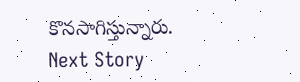కొనసాగిస్తున్నారు.
Next Story